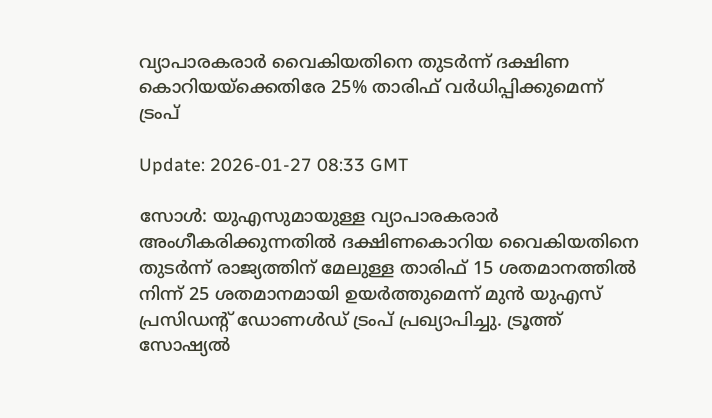വ്യാപാരകരാര്‍ വൈകിയതിനെ തുടര്‍ന്ന് ദക്ഷിണ കൊറിയയ്‌ക്കെതിരേ 25% താരിഫ് വര്‍ധിപ്പിക്കുമെന്ന് ട്രംപ്

Update: 2026-01-27 08:33 GMT

സോള്‍: യുഎസുമായുള്ള വ്യാപാരകരാര്‍ അംഗീകരിക്കുന്നതില്‍ ദക്ഷിണകൊറിയ വൈകിയതിനെ തുടര്‍ന്ന് രാജ്യത്തിന് മേലുള്ള താരിഫ് 15 ശതമാനത്തില്‍ നിന്ന് 25 ശതമാനമായി ഉയര്‍ത്തുമെന്ന് മുന്‍ യുഎസ് പ്രസിഡന്റ് ഡോണള്‍ഡ് ട്രംപ് പ്രഖ്യാപിച്ചു. ട്രൂത്ത് സോഷ്യല്‍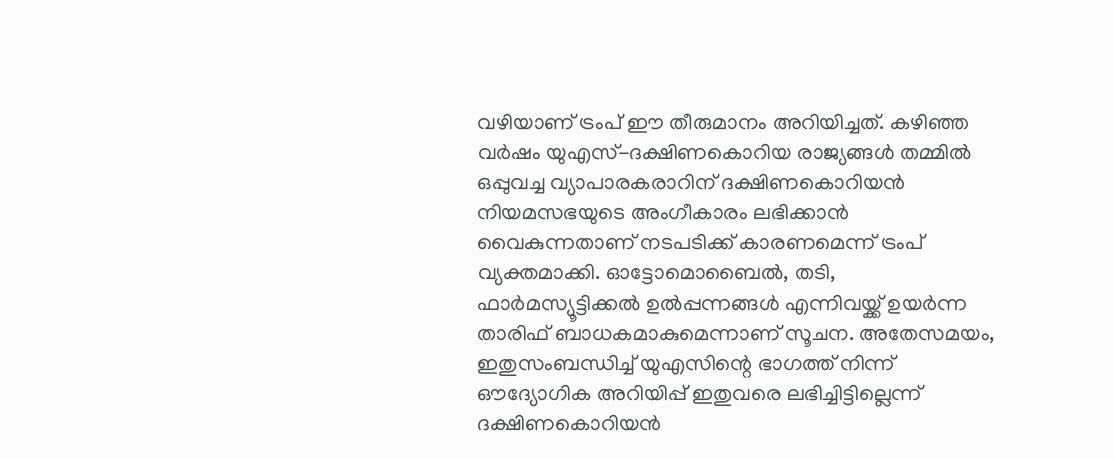വഴിയാണ് ട്രംപ് ഈ തീരുമാനം അറിയിച്ചത്. കഴിഞ്ഞ വര്‍ഷം യുഎസ്-ദക്ഷിണകൊറിയ രാജ്യങ്ങള്‍ തമ്മില്‍ ഒപ്പുവച്ച വ്യാപാരകരാറിന് ദക്ഷിണകൊറിയന്‍ നിയമസഭയുടെ അംഗീകാരം ലഭിക്കാന്‍ വൈകുന്നതാണ് നടപടിക്ക് കാരണമെന്ന് ട്രംപ് വ്യക്തമാക്കി. ഓട്ടോമൊബൈല്‍, തടി, ഫാര്‍മസ്യൂട്ടിക്കല്‍ ഉല്‍പ്പന്നങ്ങള്‍ എന്നിവയ്ക്ക് ഉയര്‍ന്ന താരിഫ് ബാധകമാകുമെന്നാണ് സൂചന. അതേസമയം, ഇതുസംബന്ധിച്ച് യുഎസിന്റെ ഭാഗത്ത് നിന്ന് ഔദ്യോഗിക അറിയിപ്പ് ഇതുവരെ ലഭിച്ചിട്ടില്ലെന്ന് ദക്ഷിണകൊറിയന്‍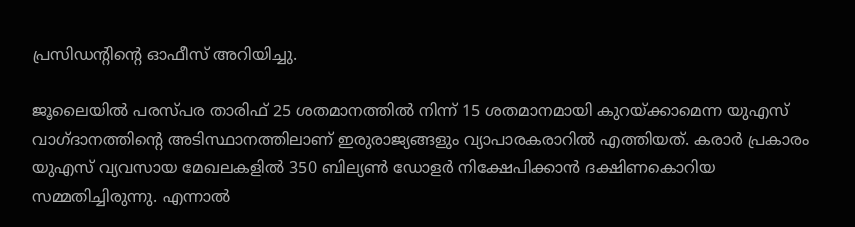പ്രസിഡന്റിന്റെ ഓഫീസ് അറിയിച്ചു.

ജൂലൈയില്‍ പരസ്പര താരിഫ് 25 ശതമാനത്തില്‍ നിന്ന് 15 ശതമാനമായി കുറയ്ക്കാമെന്ന യുഎസ് വാഗ്ദാനത്തിന്റെ അടിസ്ഥാനത്തിലാണ് ഇരുരാജ്യങ്ങളും വ്യാപാരകരാറില്‍ എത്തിയത്. കരാര്‍ പ്രകാരം യുഎസ് വ്യവസായ മേഖലകളില്‍ 350 ബില്യണ്‍ ഡോളര്‍ നിക്ഷേപിക്കാന്‍ ദക്ഷിണകൊറിയ സമ്മതിച്ചിരുന്നു. എന്നാല്‍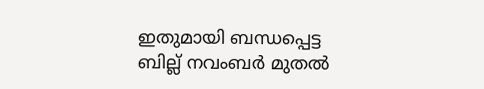ഇതുമായി ബന്ധപ്പെട്ട ബില്ല് നവംബര്‍ മുതല്‍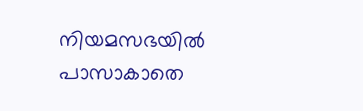നിയമസഭയില്‍ പാസാകാതെ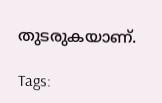തുടരുകയാണ്.

Tags: